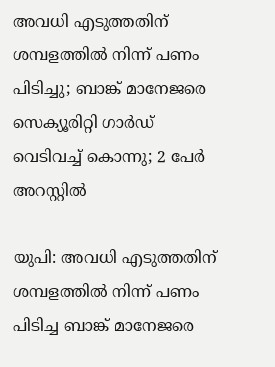അവധി എടുത്തതിന് ശമ്പളത്തില്‍ നിന്ന് പണം പിടിച്ചു; ബാങ്ക് മാനേജരെ സെക്യൂരിറ്റി ഗാര്‍ഡ് വെടിവച്ച് കൊന്നു; 2 പേര്‍ അറസ്റ്റില്‍

യുപി: അവധി എടുത്തതിന് ശമ്പളത്തില്‍ നിന്ന് പണം പിടിച്ച ബാങ്ക് മാനേജരെ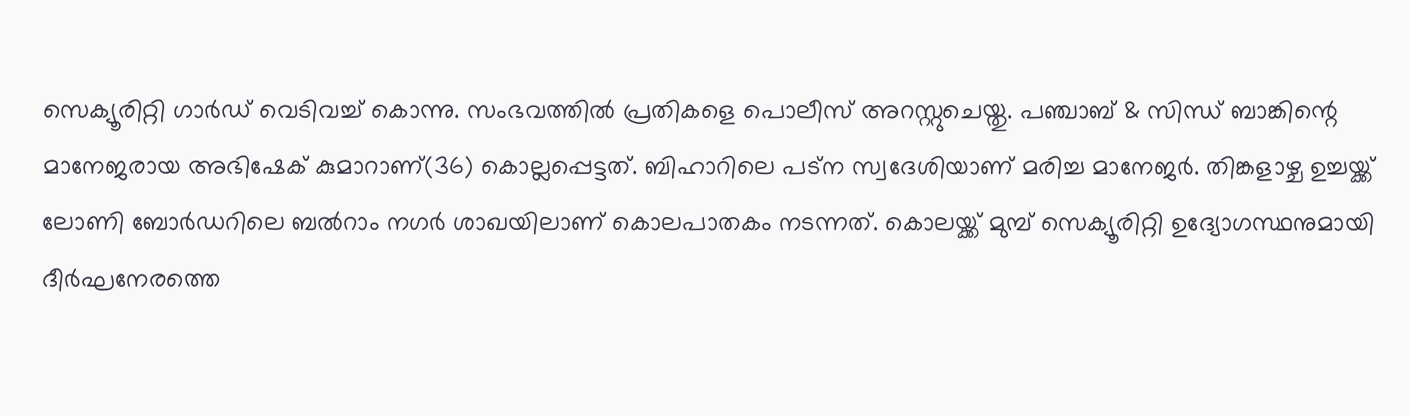സെക്യൂരിറ്റി ഗാര്‍ഡ് വെടിവച്ച് കൊന്നു. സംഭവത്തില്‍ പ്രതികളെ പൊലീസ് അറസ്റ്റുചെയ്തു. പഞ്ചാബ് & സിന്ധ് ബാങ്കിന്റെ മാനേജരായ അഭിഷേക് കുമാറാണ്(36) കൊല്ലപ്പെട്ടത്. ബിഹാറിലെ പട്‌ന സ്വദേശിയാണ് മരിച്ച മാനേജര്‍. തിങ്കളാഴ്ച ഉച്ചയ്ക്ക് ലോണി ബോര്‍ഡറിലെ ബല്‍റാം നഗര്‍ ശാഖയിലാണ് കൊലപാതകം നടന്നത്. കൊലയ്ക്ക് മുമ്പ് സെക്യൂരിറ്റി ഉദ്യോഗസ്ഥനുമായി ദീര്‍ഘനേരത്തെ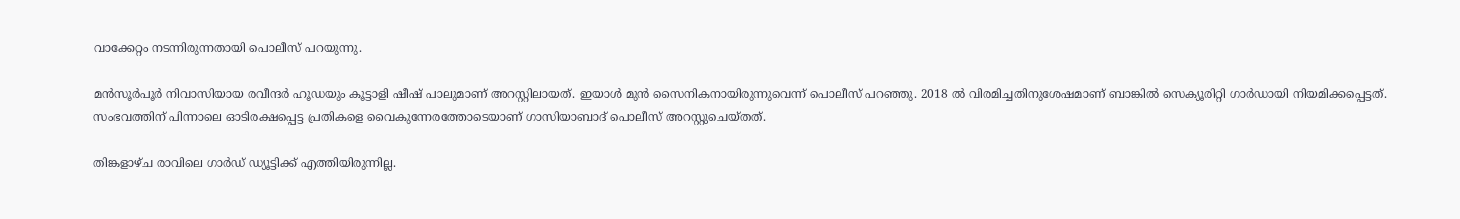വാക്കേറ്റം നടന്നിരുന്നതായി പൊലീസ് പറയുന്നു.

മന്‍സൂര്‍പൂര്‍ നിവാസിയായ രവീന്ദര്‍ ഹൂഡയും കൂട്ടാളി ഷീഷ് പാലുമാണ് അറസ്റ്റിലായത്. ഇയാള്‍ മുന്‍ സൈനികനായിരുന്നുവെന്ന് പൊലീസ് പറഞ്ഞു. 2018 ല്‍ വിരമിച്ചതിനുശേഷമാണ് ബാങ്കില്‍ സെക്യൂരിറ്റി ഗാര്‍ഡായി നിയമിക്കപ്പെട്ടത്. സംഭവത്തിന് പിന്നാലെ ഓടിരക്ഷപ്പെട്ട പ്രതികളെ വൈകുന്നേരത്തോടെയാണ് ഗാസിയാബാദ് പൊലീസ് അറസ്റ്റുചെയ്തത്.

തിങ്കളാഴ്ച രാവിലെ ഗാര്‍ഡ് ഡ്യൂട്ടിക്ക് എത്തിയിരുന്നില്ല.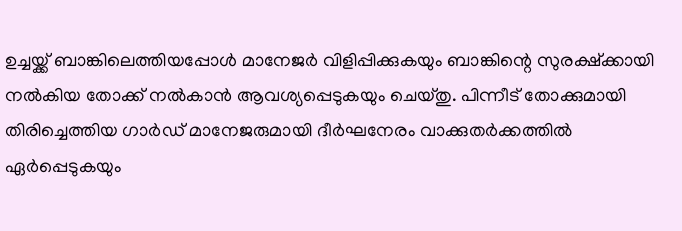ഉച്ചയ്ക്ക് ബാങ്കിലെത്തിയപ്പോള്‍ മാനേജര്‍ വിളിപ്പിക്കുകയും ബാങ്കിന്റെ സുരക്ഷ്‌ക്കായി നല്‍കിയ തോക്ക് നല്‍കാന്‍ ആവശ്യപ്പെടുകയും ചെയ്തു. പിന്നീട് തോക്കുമായി തിരിച്ചെത്തിയ ഗാര്‍ഡ് മാനേജരുമായി ദീര്‍ഘനേരം വാക്കുതര്‍ക്കത്തില്‍ ഏര്‍പ്പെടുകയും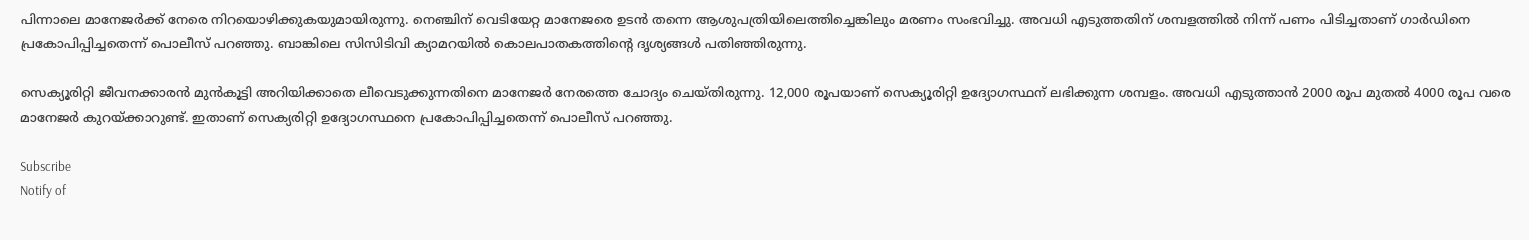പിന്നാലെ മാനേജര്‍ക്ക് നേരെ നിറയൊഴിക്കുകയുമായിരുന്നു. നെഞ്ചിന് വെടിയേറ്റ മാനേജരെ ഉടന്‍ തന്നെ ആശുപത്രിയിലെത്തിച്ചെങ്കിലും മരണം സംഭവിച്ചു. അവധി എടുത്തതിന് ശമ്പളത്തില്‍ നിന്ന് പണം പിടിച്ചതാണ് ഗാര്‍ഡിനെ പ്രകോപിപ്പിച്ചതെന്ന് പൊലീസ് പറഞ്ഞു. ബാങ്കിലെ സിസിടിവി ക്യാമറയില്‍ കൊലപാതകത്തിന്റെ ദൃശ്യങ്ങള്‍ പതിഞ്ഞിരുന്നു.

സെക്യൂരിറ്റി ജീവനക്കാരന്‍ മുന്‍കൂട്ടി അറിയിക്കാതെ ലീവെടുക്കുന്നതിനെ മാനേജര്‍ നേരത്തെ ചോദ്യം ചെയ്തിരുന്നു. 12,000 രൂപയാണ് സെക്യൂരിറ്റി ഉദ്യോഗസ്ഥന് ലഭിക്കുന്ന ശമ്പളം. അവധി എടുത്താന്‍ 2000 രൂപ മുതല്‍ 4000 രൂപ വരെ മാനേജര്‍ കുറയ്ക്കാറുണ്ട്. ഇതാണ് സെക്യരിറ്റി ഉദ്യോഗസ്ഥനെ പ്രകോപിപ്പിച്ചതെന്ന് പൊലീസ് പറഞ്ഞു.

Subscribe
Notify of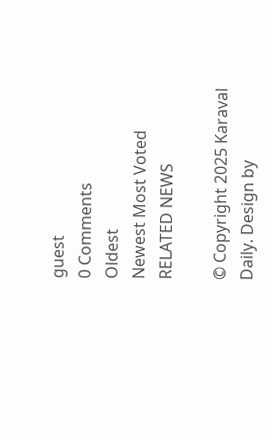guest
0 Comments
Oldest
Newest Most Voted
RELATED NEWS

© Copyright 2025 Karaval Daily. Design by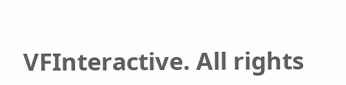VFInteractive. All rights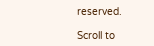reserved.

Scroll to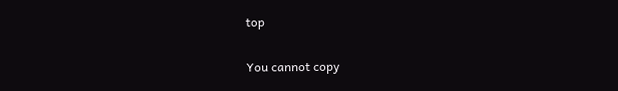top

You cannot copy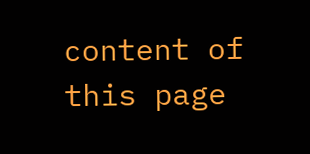content of this page